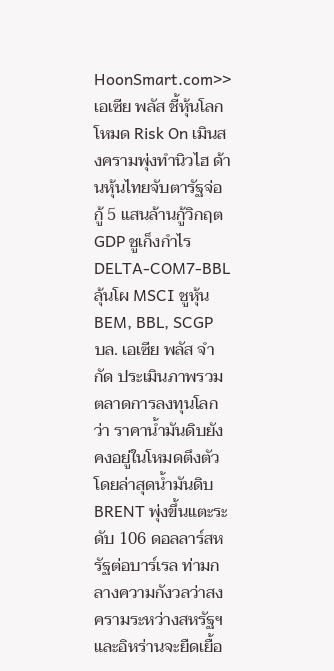HoonSmart.com>>เอเซีย พลัส ชี้หุ้นโลกโหมด Risk On เมินสงครามพุ่งทำนิวไฮ ด้านหุ้นไทยจับตารัฐจ่อกู้ 5 แสนล้านกู้วิกฤต GDP ชูเก็งกำไร DELTA-COM7-BBL ลุ้นโผ MSCI ชูหุ้น BEM, BBL, SCGP
บล. เอเซีย พลัส จำกัด ประเมินภาพรวมตลาดการลงทุนโลกว่า ราคาน้ำมันดิบยังคงอยู่ในโหมดตึงตัว โดยล่าสุดน้ำมันดิบ BRENT พุ่งขึ้นแตะระดับ 106 ดอลลาร์สหรัฐต่อบาร์เรล ท่ามกลางความกังวลว่าสงครามระหว่างสหรัฐฯ และอิหร่านจะยืดเยื้อ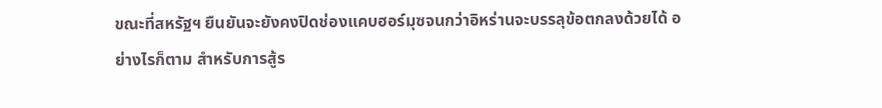ขณะที่สหรัฐฯ ยืนยันจะยังคงปิดช่องแคบฮอร์มุซจนกว่าอิหร่านจะบรรลุข้อตกลงด้วยได้ อย่างไรก็ตาม สำหรับการสู้ร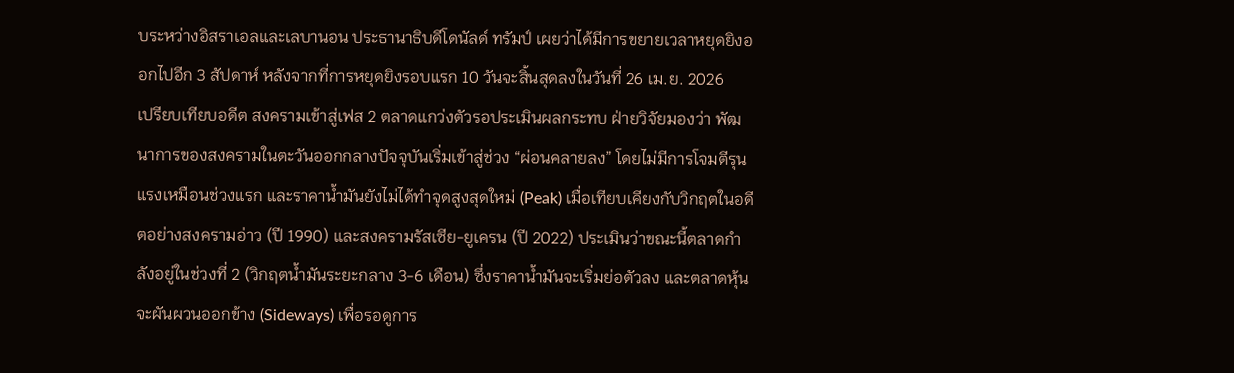บระหว่างอิสราเอลและเลบานอน ประธานาธิบดีโดนัลด์ ทรัมป์ เผยว่าได้มีการขยายเวลาหยุดยิงออกไปอีก 3 สัปดาห์ หลังจากที่การหยุดยิงรอบแรก 10 วันจะสิ้นสุดลงในวันที่ 26 เม.ย. 2026
เปรียบเทียบอดีต สงครามเข้าสู่เฟส 2 ตลาดแกว่งตัวรอประเมินผลกระทบ ฝ่ายวิจัยมองว่า พัฒนาการของสงครามในตะวันออกกลางปัจจุบันเริ่มเข้าสู่ช่วง “ผ่อนคลายลง” โดยไม่มีการโจมตีรุนแรงเหมือนช่วงแรก และราคาน้ำมันยังไม่ได้ทำจุดสูงสุดใหม่ (Peak) เมื่อเทียบเคียงกับวิกฤตในอดีตอย่างสงครามอ่าว (ปี 1990) และสงครามรัสเซีย-ยูเครน (ปี 2022) ประเมินว่าขณะนี้ตลาดกำลังอยู่ในช่วงที่ 2 (วิกฤตน้ำมันระยะกลาง 3-6 เดือน) ซึ่งราคาน้ำมันจะเริ่มย่อตัวลง และตลาดหุ้นจะผันผวนออกข้าง (Sideways) เพื่อรอดูการ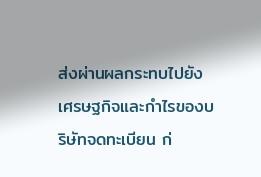ส่งผ่านผลกระทบไปยังเศรษฐกิจและกำไรของบริษัทจดทะเบียน ก่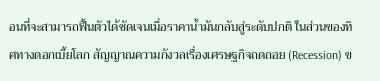อนที่จะสามารถฟื้นตัวได้ชัดเจนเมื่อราคาน้ำมันกลับสู่ระดับปกติ ในส่วนของทิศทางดอกเบี้ยโลก สัญญาณความกังวลเรื่องเศรษฐกิจถดถอย (Recession) ข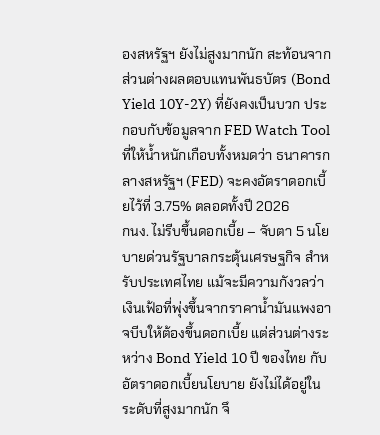องสหรัฐฯ ยังไม่สูงมากนัก สะท้อนจากส่วนต่างผลตอบแทนพันธบัตร (Bond Yield 10Y-2Y) ที่ยังคงเป็นบวก ประกอบกับข้อมูลจาก FED Watch Tool ที่ให้น้ำหนักเกือบทั้งหมดว่า ธนาคารกลางสหรัฐฯ (FED) จะคงอัตราดอกเบี้ยไว้ที่ 3.75% ตลอดทั้งปี 2026
กนง. ไม่รีบขึ้นดอกเบี้ย – จับตา 5 นโยบายด่วนรัฐบาลกระตุ้นเศรษฐกิจ สำหรับประเทศไทย แม้จะมีความกังวลว่าเงินเฟ้อที่พุ่งขึ้นจากราคาน้ำมันแพงอาจบีบให้ต้องขึ้นดอกเบี้ย แต่ส่วนต่างระหว่าง Bond Yield 10 ปี ของไทย กับอัตราดอกเบี้ยนโยบาย ยังไม่ได้อยู่ในระดับที่สูงมากนัก จึ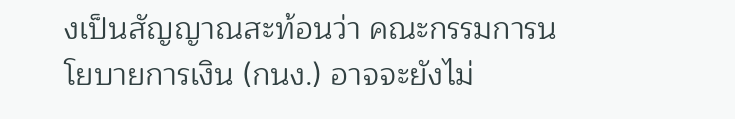งเป็นสัญญาณสะท้อนว่า คณะกรรมการนโยบายการเงิน (กนง.) อาจจะยังไม่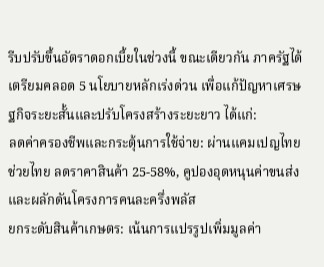รีบปรับขึ้นอัตราดอกเบี้ยในช่วงนี้ ขณะเดียวกัน ภาครัฐได้เตรียมคลอด 5 นโยบายหลักเร่งด่วน เพื่อแก้ปัญหาเศรษฐกิจระยะสั้นและปรับโครงสร้างระยะยาว ได้แก่:
ลดค่าครองชีพและกระตุ้นการใช้จ่าย: ผ่านแคมเปญไทยช่วยไทย ลดราคาสินค้า 25-58%, คูปองอุดหนุนค่าขนส่ง และผลักดันโครงการคนละครึ่งพลัส
ยกระดับสินค้าเกษตร: เน้นการแปรรูปเพิ่มมูลค่า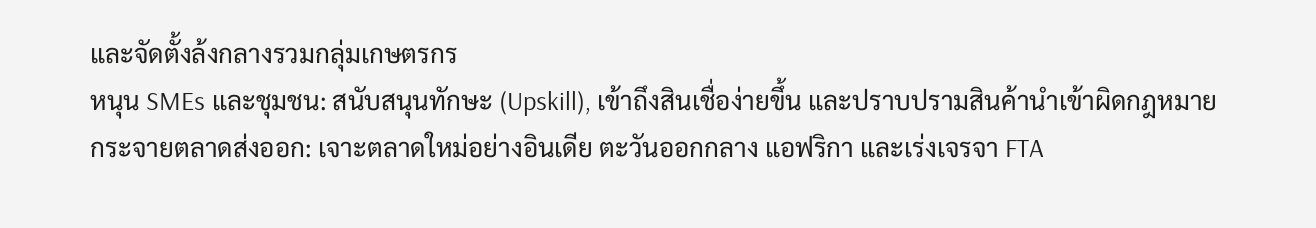และจัดตั้งล้งกลางรวมกลุ่มเกษตรกร
หนุน SMEs และชุมชน: สนับสนุนทักษะ (Upskill), เข้าถึงสินเชื่อง่ายขึ้น และปราบปรามสินค้านำเข้าผิดกฎหมาย
กระจายตลาดส่งออก: เจาะตลาดใหม่อย่างอินเดีย ตะวันออกกลาง แอฟริกา และเร่งเจรจา FTA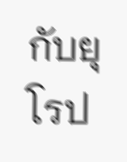กับยุโรป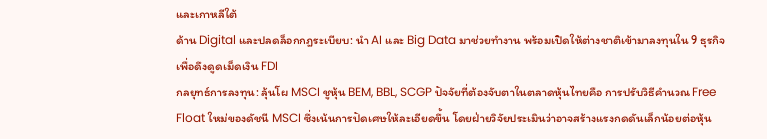และเกาหลีใต้
ด้าน Digital และปลดล็อกกฎระเบียบ: นำ AI และ Big Data มาช่วยทำงาน พร้อมเปิดให้ต่างชาติเข้ามาลงทุนใน 9 ธุรกิจเพื่อดึงดูดเม็ดเงิน FDI
กลยุทธ์การลงทุน: ลุ้นโผ MSCI ชูหุ้น BEM, BBL, SCGP ปัจจัยที่ต้องจับตาในตลาดหุ้นไทยคือ การปรับวิธีคำนวณ Free Float ใหม่ของดัชนี MSCI ซึ่งเน้นการปัดเศษให้ละเอียดขึ้น โดยฝ่ายวิจัยประเมินว่าอาจสร้างแรงกดดันเล็กน้อยต่อหุ้น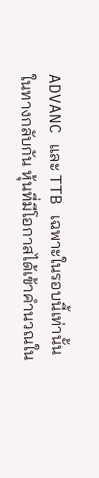ADVANC และ TTB เฉพาะในรอบนี้เท่านั้น ในทางกลับกัน หุ้นที่มีโอกาสได้เข้าคำนวณใน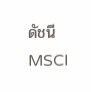ดัชนี MSCI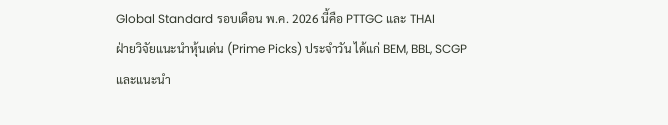Global Standard รอบเดือน พ.ค. 2026 นี้คือ PTTGC และ THAI
ฝ่ายวิจัยแนะนำหุ้นเด่น (Prime Picks) ประจำวัน ได้แก่ BEM, BBL, SCGP และแนะนำ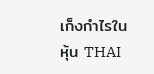เก็งกำไรในหุ้น THAI